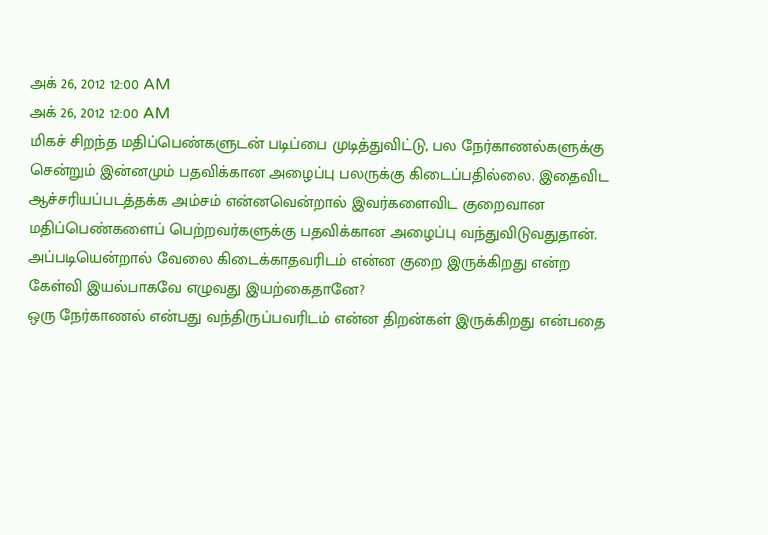அக் 26, 2012 12:00 AM
அக் 26, 2012 12:00 AM
மிகச் சிறந்த மதிப்பெண்களுடன் படிப்பை முடித்துவிட்டு, பல நேர்காணல்களுக்கு சென்றும் இன்னமும் பதவிக்கான அழைப்பு பலருக்கு கிடைப்பதில்லை. இதைவிட ஆச்சரியப்படத்தக்க அம்சம் என்னவென்றால் இவர்களைவிட குறைவான மதிப்பெண்களைப் பெற்றவர்களுக்கு பதவிக்கான அழைப்பு வந்துவிடுவதுதான்.
அப்படியென்றால் வேலை கிடைக்காதவரிடம் என்ன குறை இருக்கிறது என்ற கேள்வி இயல்பாகவே எழுவது இயற்கைதானே?
ஒரு நேர்காணல் என்பது வந்திருப்பவரிடம் என்ன திறன்கள் இருக்கிறது என்பதை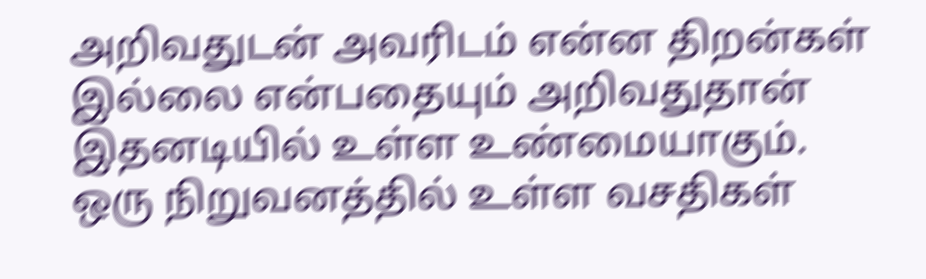அறிவதுடன் அவரிடம் என்ன திறன்கள் இல்லை என்பதையும் அறிவதுதான் இதனடியில் உள்ள உண்மையாகும்.
ஒரு நிறுவனத்தில் உள்ள வசதிகள்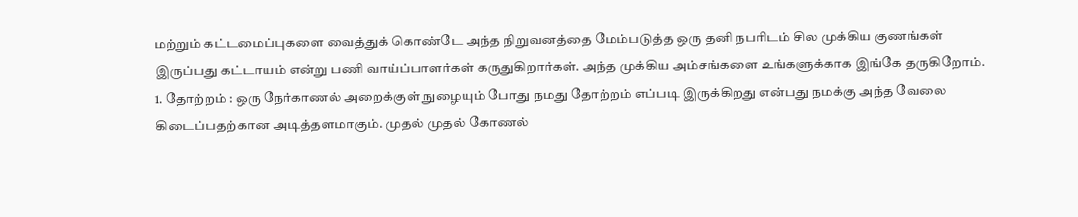மற்றும் கட்டமைப்புகளை வைத்துக் கொண்டே அந்த நிறுவனத்தை மேம்படுத்த ஒரு தனி நபரிடம் சில முக்கிய குணங்கள் இருப்பது கட்டாயம் என்று பணி வாய்ப்பாளர்கள் கருதுகிறார்கள். அந்த முக்கிய அம்சங்களை உங்களுக்காக இங்கே தருகிறோம்.
1. தோற்றம் : ஒரு நேர்காணல் அறைக்குள் நுழையும் போது நமது தோற்றம் எப்படி இருக்கிறது என்பது நமக்கு அந்த வேலை கிடைப்பதற்கான அடித்தளமாகும். முதல் முதல் கோணல்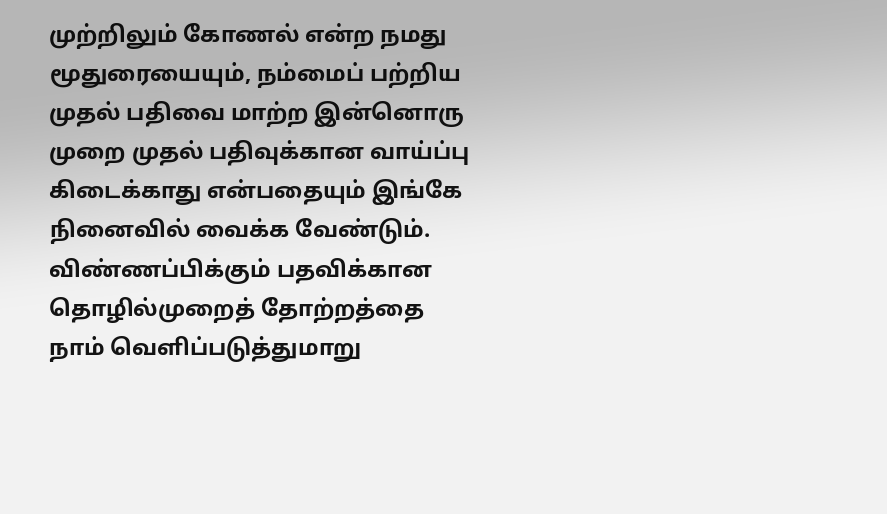முற்றிலும் கோணல் என்ற நமது மூதுரையையும், நம்மைப் பற்றிய முதல் பதிவை மாற்ற இன்னொரு முறை முதல் பதிவுக்கான வாய்ப்பு கிடைக்காது என்பதையும் இங்கே நினைவில் வைக்க வேண்டும். விண்ணப்பிக்கும் பதவிக்கான தொழில்முறைத் தோற்றத்தை நாம் வெளிப்படுத்துமாறு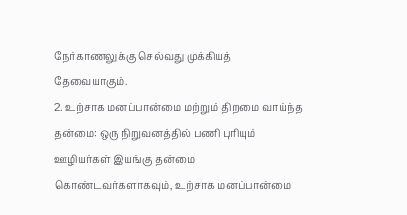நேர்காணலுக்கு செல்வது முக்கியத் தேவையாகும்.
2. உற்சாக மனப்பான்மை மற்றும் திறமை வாய்ந்த தன்மை: ஒரு நிறுவனத்தில் பணி புரியும் ஊழியர்கள் இயங்கு தன்மை கொண்டவர்களாகவும், உற்சாக மனப்பான்மை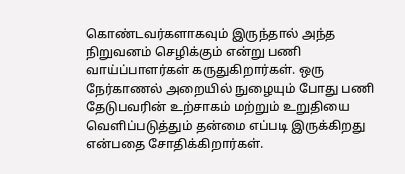கொண்டவர்களாகவும் இருந்தால் அந்த நிறுவனம் செழிக்கும் என்று பணி வாய்ப்பாளர்கள் கருதுகிறார்கள். ஒரு நேர்காணல் அறையில் நுழையும் போது பணி தேடுபவரின் உற்சாகம் மற்றும் உறுதியை வெளிப்படுத்தும் தன்மை எப்படி இருக்கிறது என்பதை சோதிக்கிறார்கள்.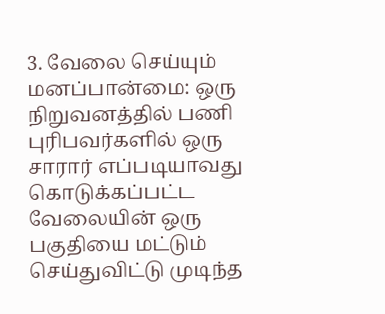3. வேலை செய்யும் மனப்பான்மை: ஒரு நிறுவனத்தில் பணி புரிபவர்களில் ஒரு சாரார் எப்படியாவது கொடுக்கப்பட்ட வேலையின் ஒரு பகுதியை மட்டும் செய்துவிட்டு முடிந்த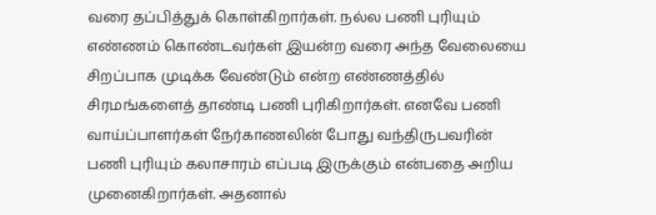வரை தப்பித்துக் கொள்கிறார்கள். நல்ல பணி புரியும் எண்ணம் கொண்டவர்கள் இயன்ற வரை அந்த வேலையை சிறப்பாக முடிக்க வேண்டும் என்ற எண்ணத்தில் சிரமங்களைத் தாண்டி பணி புரிகிறார்கள். எனவே பணி வாய்ப்பாளர்கள் நேர்காணலின் போது வந்திருபவரின் பணி புரியும் கலாசாரம் எப்படி இருக்கும் என்பதை அறிய முனைகிறார்கள். அதனால்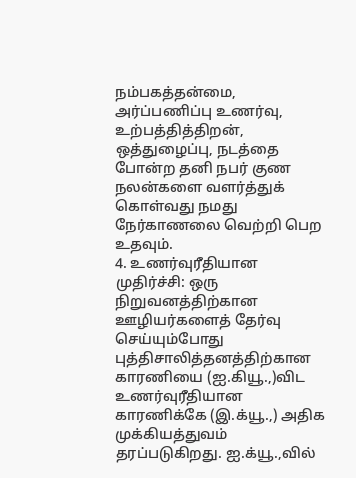நம்பகத்தன்மை, அர்ப்பணிப்பு உணர்வு, உற்பத்தித்திறன், ஒத்துழைப்பு, நடத்தை போன்ற தனி நபர் குண நலன்களை வளர்த்துக் கொள்வது நமது நேர்காணலை வெற்றி பெற உதவும்.
4. உணர்வுரீதியான முதிர்ச்சி: ஒரு நிறுவனத்திற்கான ஊழியர்களைத் தேர்வு செய்யும்போது புத்திசாலித்தனத்திற்கான காரணியை (ஐ.கியூ.,)விட உணர்வுரீதியான காரணிக்கே (இ.க்யூ.,) அதிக முக்கியத்துவம் தரப்படுகிறது. ஐ.க்யூ.,வில்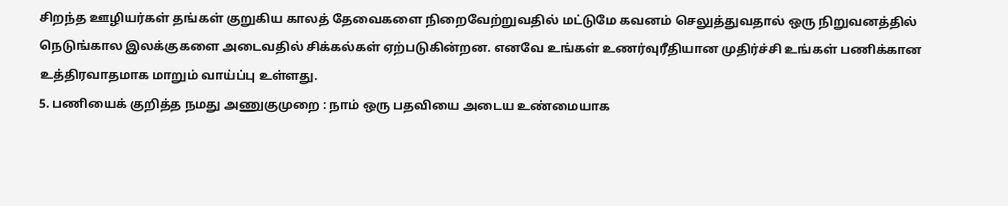சிறந்த ஊழியர்கள் தங்கள் குறுகிய காலத் தேவைகளை நிறைவேற்றுவதில் மட்டுமே கவனம் செலுத்துவதால் ஒரு நிறுவனத்தில் நெடுங்கால இலக்குகளை அடைவதில் சிக்கல்கள் ஏற்படுகின்றன. எனவே உங்கள் உணர்வுரீதியான முதிர்ச்சி உங்கள் பணிக்கான உத்திரவாதமாக மாறும் வாய்ப்பு உள்ளது.
5. பணியைக் குறித்த நமது அணுகுமுறை : நாம் ஒரு பதவியை அடைய உண்மையாக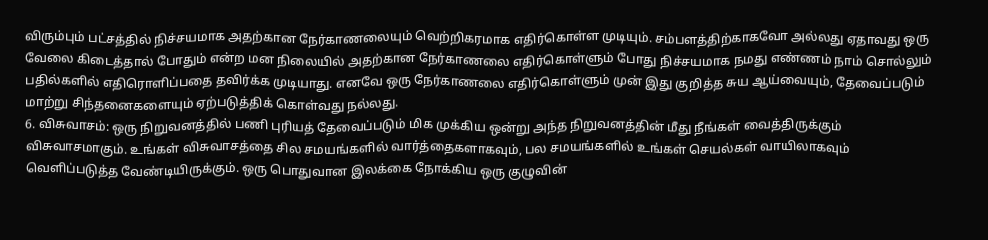விரும்பும் பட்சத்தில் நிச்சயமாக அதற்கான நேர்காணலையும் வெற்றிகரமாக எதிர்கொள்ள முடியும். சம்பளத்திற்காகவோ அல்லது ஏதாவது ஒரு வேலை கிடைத்தால் போதும் என்ற மன நிலையில் அதற்கான நேர்காணலை எதிர்கொள்ளும் போது நிச்சயமாக நமது எண்ணம் நாம் சொல்லும் பதில்களில் எதிரொளிப்பதை தவிர்க்க முடியாது. எனவே ஒரு நேர்காணலை எதிர்கொள்ளும் முன் இது குறித்த சுய ஆய்வையும், தேவைப்படும் மாற்று சிந்தனைகளையும் ஏற்படுத்திக் கொள்வது நல்லது.
6. விசுவாசம்: ஒரு நிறுவனத்தில் பணி புரியத் தேவைப்படும் மிக முக்கிய ஒன்று அந்த நிறுவனத்தின் மீது நீங்கள் வைத்திருக்கும் விசுவாசமாகும். உங்கள் விசுவாசத்தை சில சமயங்களில் வார்த்தைகளாகவும், பல சமயங்களில் உங்கள் செயல்கள் வாயிலாகவும் வெளிப்படுத்த வேண்டியிருக்கும். ஒரு பொதுவான இலக்கை நோக்கிய ஒரு குழுவின்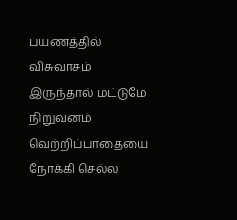பயணத்தில் விசுவாசம் இருந்தால் மட்டுமே நிறுவனம் வெற்றிப்பாதையை நோக்கி செல்ல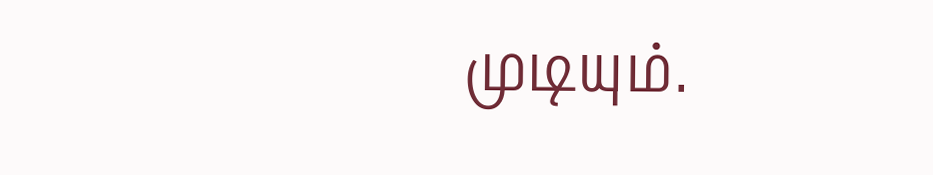முடியும்.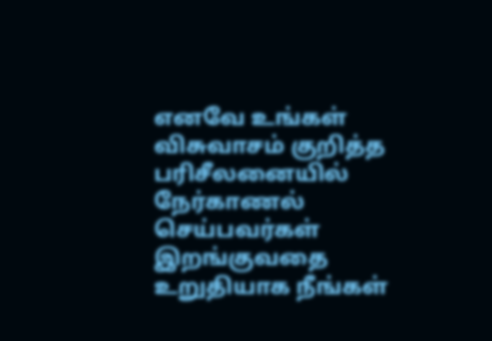எனவே உங்கள் விசுவாசம் குறித்த பரிசீலனையில் நேர்காணல் செய்பவர்கள் இறங்குவதை உறுதியாக நீங்கள்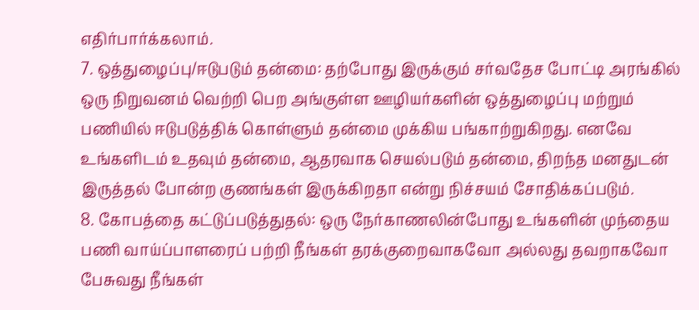எதிர்பார்க்கலாம்.
7. ஒத்துழைப்பு/ஈடுபடும் தன்மை: தற்போது இருக்கும் சர்வதேச போட்டி அரங்கில் ஒரு நிறுவனம் வெற்றி பெற அங்குள்ள ஊழியர்களின் ஒத்துழைப்பு மற்றும் பணியில் ஈடுபடுத்திக் கொள்ளும் தன்மை முக்கிய பங்காற்றுகிறது. எனவே உங்களிடம் உதவும் தன்மை, ஆதரவாக செயல்படும் தன்மை, திறந்த மனதுடன் இருத்தல் போன்ற குணங்கள் இருக்கிறதா என்று நிச்சயம் சோதிக்கப்படும்.
8. கோபத்தை கட்டுப்படுத்துதல்: ஒரு நேர்காணலின்போது உங்களின் முந்தைய பணி வாய்ப்பாளரைப் பற்றி நீங்கள் தரக்குறைவாகவோ அல்லது தவறாகவோ பேசுவது நீங்கள்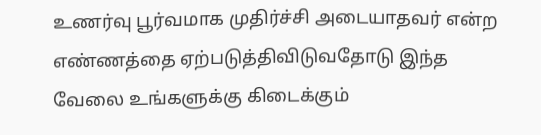உணர்வு பூர்வமாக முதிர்ச்சி அடையாதவர் என்ற எண்ணத்தை ஏற்படுத்திவிடுவதோடு இந்த வேலை உங்களுக்கு கிடைக்கும்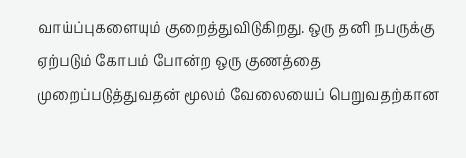வாய்ப்புகளையும் குறைத்துவிடுகிறது. ஒரு தனி நபருக்கு ஏற்படும் கோபம் போன்ற ஒரு குணத்தை முறைப்படுத்துவதன் மூலம் வேலையைப் பெறுவதற்கான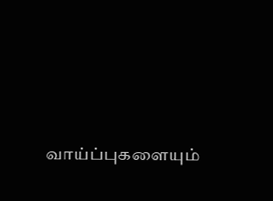வாய்ப்புகளையும்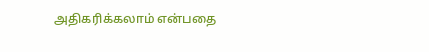அதிகரிக்கலாம் என்பதை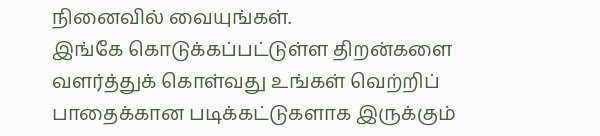நினைவில் வையுங்கள்.
இங்கே கொடுக்கப்பட்டுள்ள திறன்களை வளர்த்துக் கொள்வது உங்கள் வெற்றிப் பாதைக்கான படிக்கட்டுகளாக இருக்கும்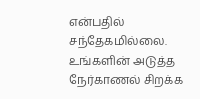என்பதில் சந்தேகமில்லை. உங்களின் அடுத்த நேர்காணல் சிறக்க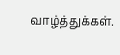வாழ்த்துக்கள்.